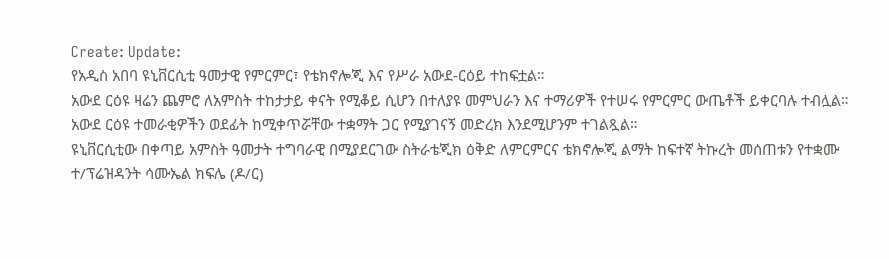Create: Update:
የአዲስ አበባ ዩኒቨርሲቲ ዓመታዊ የምርምር፣ የቴክኖሎጂ እና የሥራ አውደ-ርዕይ ተከፍቷል።
አውደ ርዕዩ ዛሬን ጨምሮ ለአምስት ተከታታይ ቀናት የሚቆይ ሲሆን በተለያዩ መምህራን እና ተማሪዎች የተሠሩ የምርምር ውጤቶች ይቀርባሉ ተብሏል።
አውደ ርዕዩ ተመራቂዎችን ወደፊት ከሚቀጥሯቸው ተቋማት ጋር የሚያገናኝ መድረክ እንደሚሆንም ተገልጿል።
ዩኒቨርሲቲው በቀጣይ አምስት ዓመታት ተግባራዊ በሚያደርገው ስትራቴጂክ ዕቅድ ለምርምርና ቴክኖሎጂ ልማት ከፍተኛ ትኩረት መሰጠቱን የተቋሙ ተ/ፕሬዝዳንት ሳሙኤል ክፍሌ (ዶ/ር)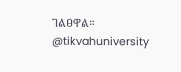ገልፀዋል።
@tikvahuniversity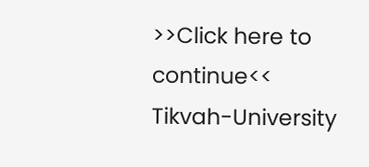>>Click here to continue<<
Tikvah-University